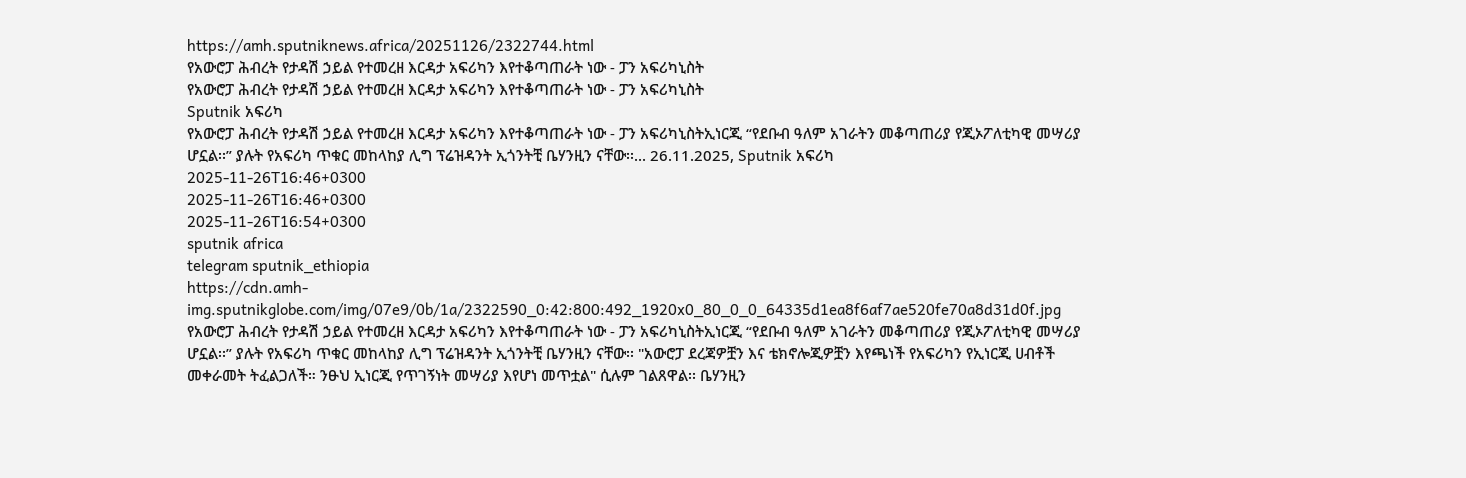https://amh.sputniknews.africa/20251126/2322744.html
የአውሮፓ ሕብረት የታዳሽ ኃይል የተመረዘ እርዳታ አፍሪካን እየተቆጣጠራት ነው - ፓን አፍሪካኒስት
የአውሮፓ ሕብረት የታዳሽ ኃይል የተመረዘ እርዳታ አፍሪካን እየተቆጣጠራት ነው - ፓን አፍሪካኒስት
Sputnik አፍሪካ
የአውሮፓ ሕብረት የታዳሽ ኃይል የተመረዘ እርዳታ አፍሪካን እየተቆጣጠራት ነው - ፓን አፍሪካኒስትኢነርጂ “የደቡብ ዓለም አገራትን መቆጣጠሪያ የጂኦፖለቲካዊ መሣሪያ ሆኗል፡፡” ያሉት የአፍሪካ ጥቁር መከላከያ ሊግ ፕሬዝዳንት ኢጎንትቺ ቤሃንዚን ናቸው፡፡... 26.11.2025, Sputnik አፍሪካ
2025-11-26T16:46+0300
2025-11-26T16:46+0300
2025-11-26T16:54+0300
sputnik africa
telegram sputnik_ethiopia
https://cdn.amh-img.sputnikglobe.com/img/07e9/0b/1a/2322590_0:42:800:492_1920x0_80_0_0_64335d1ea8f6af7ae520fe70a8d31d0f.jpg
የአውሮፓ ሕብረት የታዳሽ ኃይል የተመረዘ እርዳታ አፍሪካን እየተቆጣጠራት ነው - ፓን አፍሪካኒስትኢነርጂ “የደቡብ ዓለም አገራትን መቆጣጠሪያ የጂኦፖለቲካዊ መሣሪያ ሆኗል፡፡” ያሉት የአፍሪካ ጥቁር መከላከያ ሊግ ፕሬዝዳንት ኢጎንትቺ ቤሃንዚን ናቸው፡፡ "አውሮፓ ደረጃዎቿን እና ቴክኖሎጂዎቿን እየጫነች የአፍሪካን የኢነርጂ ሀብቶች መቀራመት ትፈልጋለች። ንፁህ ኢነርጂ የጥገኝነት መሣሪያ እየሆነ መጥቷል" ሲሉም ገልጸዋል፡፡ ቤሃንዚን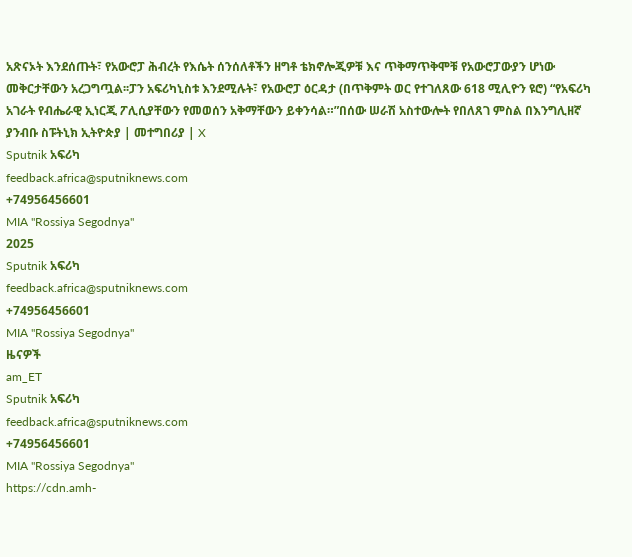አጽናኦት እንደሰጡት፣ የአውሮፓ ሕብረት የእሴት ሰንሰለቶችን ዘግቶ ቴክኖሎጂዎቹ እና ጥቅማጥቅሞቹ የአውሮፓውያን ሆነው መቅርታቸውን አረጋግጧል፡፡ፓን አፍሪካኒስቱ እንደሚሉት፣ የአውሮፓ ዕርዳታ (በጥቅምት ወር የተገለጸው 618 ሚሊዮን ዩሮ) “የአፍሪካ አገራት የብሔራዊ ኢነርጂ ፖሊሲያቸውን የመወሰን አቅማቸውን ይቀንሳል።”በሰው ሠራሽ አስተውሎት የበለጸገ ምስል በእንግሊዘኛ ያንብቡ ስፑትኒክ ኢትዮጵያ | መተግበሪያ | X
Sputnik አፍሪካ
feedback.africa@sputniknews.com
+74956456601
MIA "Rossiya Segodnya"
2025
Sputnik አፍሪካ
feedback.africa@sputniknews.com
+74956456601
MIA "Rossiya Segodnya"
ዜናዎች
am_ET
Sputnik አፍሪካ
feedback.africa@sputniknews.com
+74956456601
MIA "Rossiya Segodnya"
https://cdn.amh-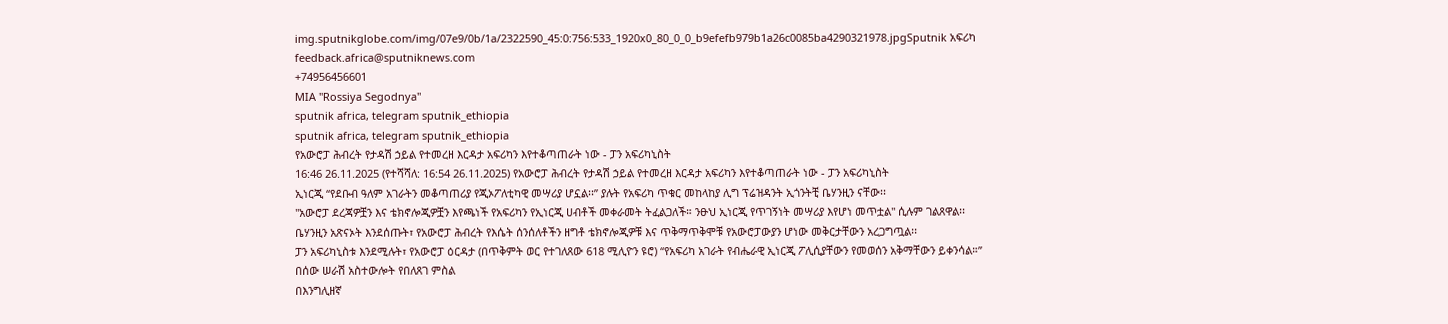img.sputnikglobe.com/img/07e9/0b/1a/2322590_45:0:756:533_1920x0_80_0_0_b9efefb979b1a26c0085ba4290321978.jpgSputnik አፍሪካ
feedback.africa@sputniknews.com
+74956456601
MIA "Rossiya Segodnya"
sputnik africa, telegram sputnik_ethiopia
sputnik africa, telegram sputnik_ethiopia
የአውሮፓ ሕብረት የታዳሽ ኃይል የተመረዘ እርዳታ አፍሪካን እየተቆጣጠራት ነው - ፓን አፍሪካኒስት
16:46 26.11.2025 (የተሻሻለ: 16:54 26.11.2025) የአውሮፓ ሕብረት የታዳሽ ኃይል የተመረዘ እርዳታ አፍሪካን እየተቆጣጠራት ነው - ፓን አፍሪካኒስት
ኢነርጂ “የደቡብ ዓለም አገራትን መቆጣጠሪያ የጂኦፖለቲካዊ መሣሪያ ሆኗል፡፡” ያሉት የአፍሪካ ጥቁር መከላከያ ሊግ ፕሬዝዳንት ኢጎንትቺ ቤሃንዚን ናቸው፡፡
"አውሮፓ ደረጃዎቿን እና ቴክኖሎጂዎቿን እየጫነች የአፍሪካን የኢነርጂ ሀብቶች መቀራመት ትፈልጋለች። ንፁህ ኢነርጂ የጥገኝነት መሣሪያ እየሆነ መጥቷል" ሲሉም ገልጸዋል፡፡
ቤሃንዚን አጽናኦት እንደሰጡት፣ የአውሮፓ ሕብረት የእሴት ሰንሰለቶችን ዘግቶ ቴክኖሎጂዎቹ እና ጥቅማጥቅሞቹ የአውሮፓውያን ሆነው መቅርታቸውን አረጋግጧል፡፡
ፓን አፍሪካኒስቱ እንደሚሉት፣ የአውሮፓ ዕርዳታ (በጥቅምት ወር የተገለጸው 618 ሚሊዮን ዩሮ) “የአፍሪካ አገራት የብሔራዊ ኢነርጂ ፖሊሲያቸውን የመወሰን አቅማቸውን ይቀንሳል።”
በሰው ሠራሽ አስተውሎት የበለጸገ ምስል
በእንግሊዘኛ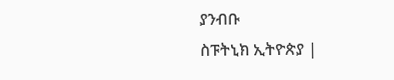ያንብቡ
ስፑትኒክ ኢትዮጵያ |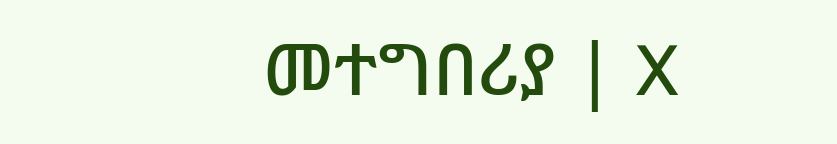መተግበሪያ | X